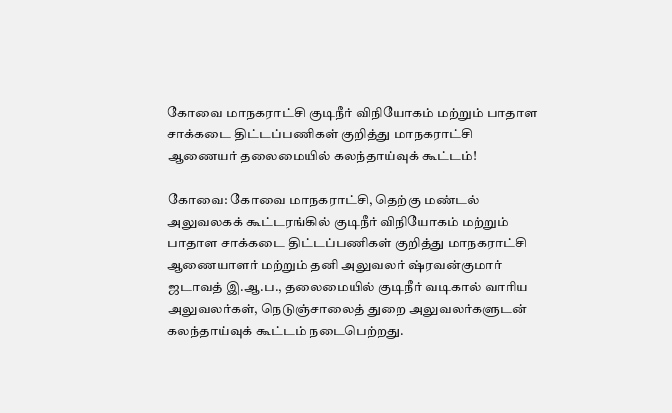கோவை மாநகராட்சி குடிநீர் விநியோகம்‌ மற்றும்‌ பாதாள சாக்கடை திட்டப்பணிகள்‌ குறித்து மாநகராட்சி ஆணைய‌ர் தலைமையில்‌ கலந்தாய்வுக்‌ கூட்டம்‌!

கோவை: கோவை மாநகராட்சி, தெற்கு மண்டல்‌ அலுவலகக்‌ கூட்டரங்கில்‌ குடிநீர் விநியோகம்‌ மற்றும்‌ பாதாள சாக்கடை திட்டப்பணிகள்‌ குறித்து மாநகராட்சி ஆணையாளர்‌ மற்றும்‌ தனி அலுவலர்‌ ஷ்ரவன்குமார் ஜடாவத்‌ இ.ஆ.ப., தலைமையில்‌ குடிநீர் வடிகால்‌ வாரிய அலுவலர்கள்‌, நெடுஞ்சாலைத்‌ துறை அலுவலர்களுடன்‌ கலந்தாய்வுக்‌ கூட்டம்‌ நடைபெற்றது.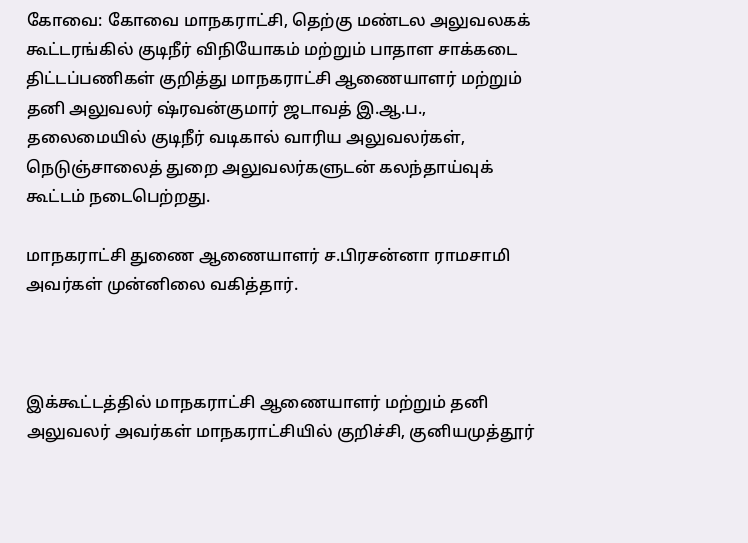கோவை: கோவை மாநகராட்சி, தெற்கு மண்டல‌ அலுவலகக்‌ கூட்டரங்கில்‌ குடிநீர் விநியோகம்‌ மற்றும்‌ பாதாள சாக்கடை திட்டப்பணிகள்‌ குறித்து மாநகராட்சி ஆணையாளர்‌ மற்றும்‌ தனி அலுவலர்‌ ஷ்ரவன்குமார் ஜடாவத்‌ இ.ஆ.ப., தலைமையில்‌ குடிநீர் வடிகால்‌ வாரிய அலுவலர்கள்‌, நெடுஞ்சாலைத்‌ துறை அலுவலர்களுடன்‌ கலந்தாய்வுக்‌ கூட்டம்‌ நடைபெற்றது.

மாநகராட்சி துணை ஆணையாளர்‌ ச.பிரசன்னா ராமசாமி அவர்கள்‌ முன்னிலை வகித்தார்.



இக்கூட்டத்தில்‌ மாநகராட்சி ஆணையாளர்‌ மற்றும்‌ தனி அலுவலர்‌ அவர்கள்‌ மாநகராட்சியில்‌ குறிச்சி, குனியமுத்தூர்‌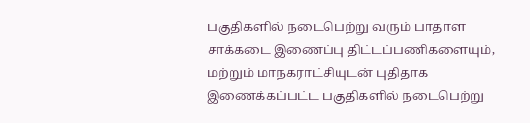பகுதிகளில்‌ நடைபெற்று வரும்‌ பாதாள சாக்கடை இணைப்பு திட்டப்பணிகளையும்‌, மற்றும்‌ மாநகராட்சியுடன்‌ புதிதாக இணைக்கப்பட்ட பகுதிகளில்‌ நடைபெற்று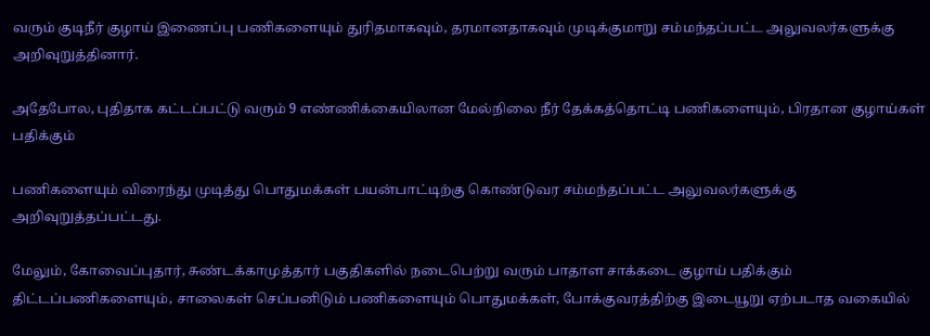வரும்‌ குடிநீர் குழாய்‌ இணைப்பு பணிகளையும்‌ துரிதமாகவும்‌, தரமானதாகவும் முடிக்குமாறு சம்மந்தப்பட்ட அலுவலர்களுக்கு அறிவுறுத்தினார்.

அதேபோல, புதிதாக கட்டப்பட்டு வரும்‌ 9 எண்ணிக்கையிலான மேல்நிலை நீர் தேக்கத்தொட்டி பணிகளையும்‌, பிரதான குழாய்கள்‌ பதிக்கும்‌

பணிகளையும்‌ விரைந்து முடித்து பொதுமக்கள்‌ பயன்பாட்டிற்கு கொண்டுவர சம்மந்தப்பட்ட அலுவலர்களுக்கு அறிவுறுத்தப்பட்டது.

மேலும்‌, கோவைப்புதார்‌, சுண்டக்காமுத்தார்‌ பகுதிகளில்‌ நடைபெற்று வரும்‌ பாதாள சாக்கடை குழாய்‌ பதிக்கும்‌ திட்டப்பணிகளையும்‌, சாலைகள்‌ செப்பனிடும்‌ பணிகளையும்‌ பொதுமக்கள்‌, போக்குவரத்திற்கு இடையூறு ஏற்படாத வகையில்‌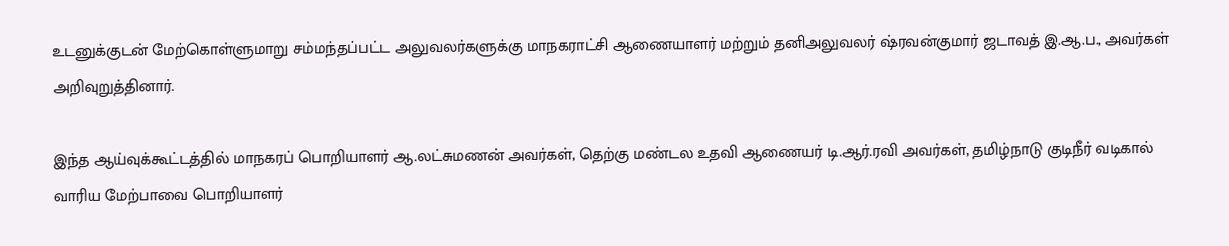உடனுக்குடன் மேற்கொள்ளுமாறு சம்மந்தப்பட்ட அலுவலர்களுக்கு மாநகராட்சி ஆணையாளர்‌ மற்றும்‌ தனிஅலுவலர்‌ ஷ்ரவன்குமார்‌ ஜடாவத்‌ இ.ஆ.ப., அவர்கள்‌ அறிவுறுத்தினார்.

இந்த ஆய்வுக்கூட்டத்தில்‌ மாநகரப்‌ பொறியாளர்‌ ஆ.லட்சுமணன்‌ அவர்கள்‌, தெற்கு மண்டல உதவி ஆணையர்‌ டி.ஆர்‌.ரவி அவர்கள்‌, தமிழ்நாடு குடிநீர்‌ வடிகால்‌ வாரிய மேற்பாவை பொறியாளர்‌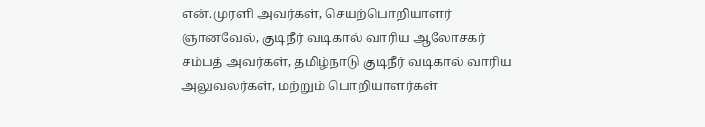என்‌.முரளி அவர்கள்‌, செயற்பொறியாளர்‌ ஞானவேல்‌, குடிநீர் வடிகால்‌ வாரிய ஆலோசகர்‌ சம்பத்‌ அவர்கள்‌, தமிழ்நாடு குடிநீர் வடிகால் வாரிய அலுவலர்கள்‌, மற்றும்‌ பொறியாளர்கள்‌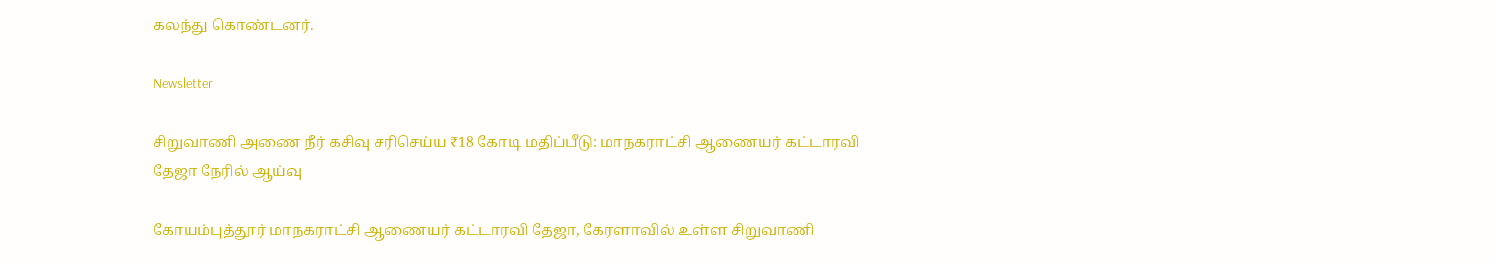கலந்து கொண்டனர்.

Newsletter

சிறுவாணி அணை நீர் கசிவு சரிசெய்ய ₹18 கோடி மதிப்பீடு: மாநகராட்சி ஆணையர் கட்டாரவி தேஜா நேரில் ஆய்வு

கோயம்புத்தூர் மாநகராட்சி ஆணையர் கட்டாரவி தேஜா, கேரளாவில் உள்ள சிறுவாணி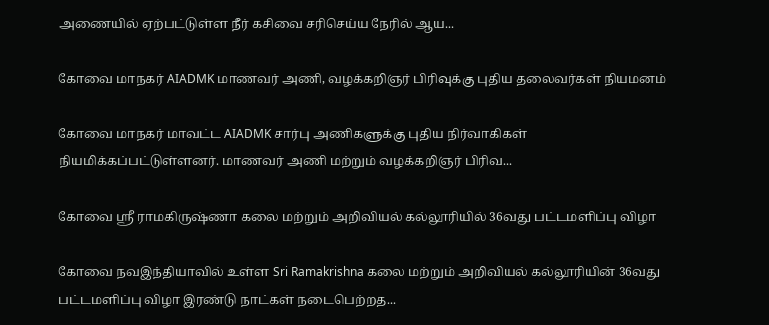அணையில் ஏற்பட்டுள்ள நீர் கசிவை சரிசெய்ய நேரில் ஆய...

கோவை மாநகர் AIADMK மாணவர் அணி, வழக்கறிஞர் பிரிவுக்கு புதிய தலைவர்கள் நியமனம்

கோவை மாநகர் மாவட்ட AIADMK சார்பு அணிகளுக்கு புதிய நிர்வாகிகள் நியமிக்கப்பட்டுள்ளனர். மாணவர் அணி மற்றும் வழக்கறிஞர் பிரிவ...

கோவை ஸ்ரீ ராமகிருஷ்ணா கலை மற்றும் அறிவியல் கல்லூரியில் 36வது பட்டமளிப்பு விழா

கோவை நவஇந்தியாவில் உள்ள Sri Ramakrishna கலை மற்றும் அறிவியல் கல்லூரியின் 36வது பட்டமளிப்பு விழா இரண்டு நாட்கள் நடைபெற்றத...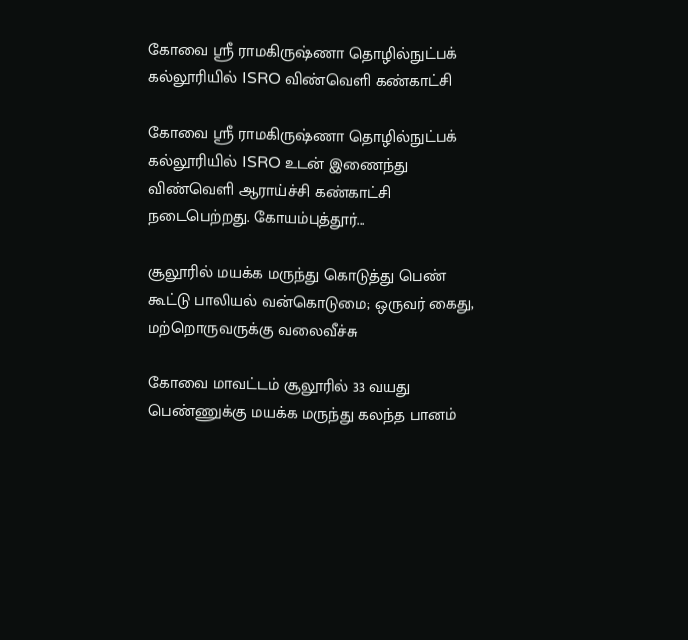கோவை ஸ்ரீ ராமகிருஷ்ணா தொழில்நுட்பக் கல்லூரியில் ISRO விண்வெளி கண்காட்சி

கோவை ஸ்ரீ ராமகிருஷ்ணா தொழில்நுட்பக் கல்லூரியில் ISRO உடன் இணைந்து விண்வெளி ஆராய்ச்சி கண்காட்சி நடைபெற்றது. கோயம்புத்தூர்...

சூலூரில் மயக்க மருந்து கொடுத்து பெண் கூட்டு பாலியல் வன்கொடுமை; ஒருவர் கைது, மற்றொருவருக்கு வலைவீச்சு

கோவை மாவட்டம் சூலூரில் 33 வயது பெண்ணுக்கு மயக்க மருந்து கலந்த பானம்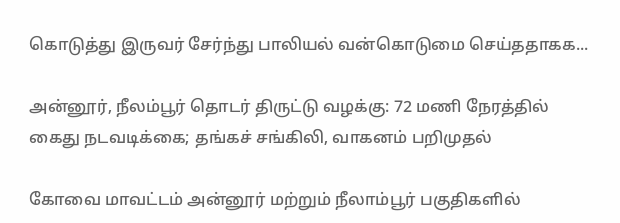கொடுத்து இருவர் சேர்ந்து பாலியல் வன்கொடுமை செய்ததாகக...

அன்னூர், நீலம்பூர் தொடர் திருட்டு வழக்கு: 72 மணி நேரத்தில் கைது நடவடிக்கை; தங்கச் சங்கிலி, வாகனம் பறிமுதல்

கோவை மாவட்டம் அன்னூர் மற்றும் நீலாம்பூர் பகுதிகளில்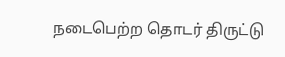நடைபெற்ற தொடர் திருட்டு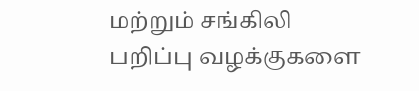மற்றும் சங்கிலி பறிப்பு வழக்குகளை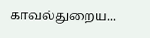காவல்துறைய...